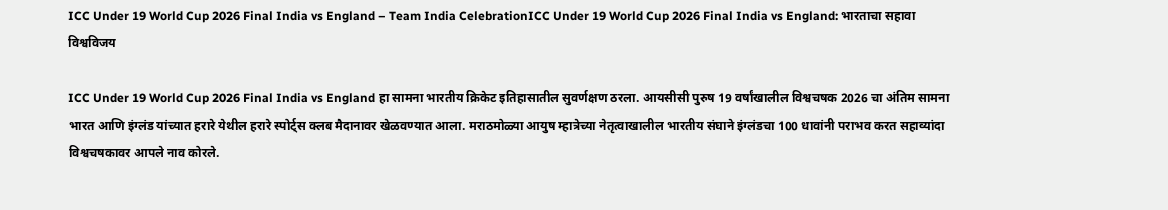ICC Under 19 World Cup 2026 Final India vs England – Team India CelebrationICC Under 19 World Cup 2026 Final India vs England: भारताचा सहावा विश्वविजय

ICC Under 19 World Cup 2026 Final India vs England हा सामना भारतीय क्रिकेट इतिहासातील सुवर्णक्षण ठरला. आयसीसी पुरुष 19 वर्षांखालील विश्वचषक 2026 चा अंतिम सामना भारत आणि इंग्लंड यांच्यात हरारे येथील हरारे स्पोर्ट्स क्लब मैदानावर खेळवण्यात आला. मराठमोळ्या आयुष म्हात्रेच्या नेतृत्वाखालील भारतीय संघाने इंग्लंडचा 100 धावांनी पराभव करत सहाव्यांदा विश्वचषकावर आपले नाव कोरले.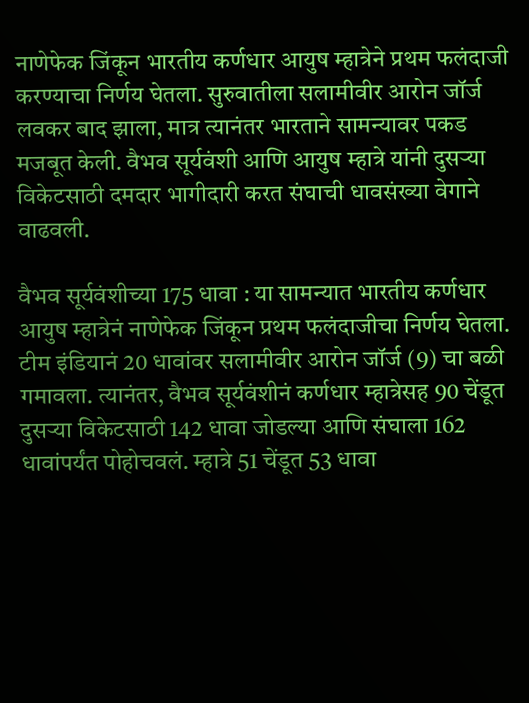नाणेफेक जिंकून भारतीय कर्णधार आयुष म्हात्रेने प्रथम फलंदाजी करण्याचा निर्णय घेतला. सुरुवातीला सलामीवीर आरोन जॉर्ज लवकर बाद झाला, मात्र त्यानंतर भारताने सामन्यावर पकड मजबूत केली. वैभव सूर्यवंशी आणि आयुष म्हात्रे यांनी दुसऱ्या विकेटसाठी दमदार भागीदारी करत संघाची धावसंख्या वेगाने वाढवली.

वैभव सूर्यवंशीच्या 175 धावा : या सामन्यात भारतीय कर्णधार आयुष म्हात्रेनं नाणेफेक जिंकून प्रथम फलंदाजीचा निर्णय घेतला. टीम इंडियानं 20 धावांवर सलामीवीर आरोन जॉर्ज (9) चा बळी गमावला. त्यानंतर, वैभव सूर्यवंशीनं कर्णधार म्हात्रेसह 90 चेंडूत दुसऱ्या विकेटसाठी 142 धावा जोडल्या आणि संघाला 162 धावांपर्यंत पोहोचवलं. म्हात्रे 51 चेंडूत 53 धावा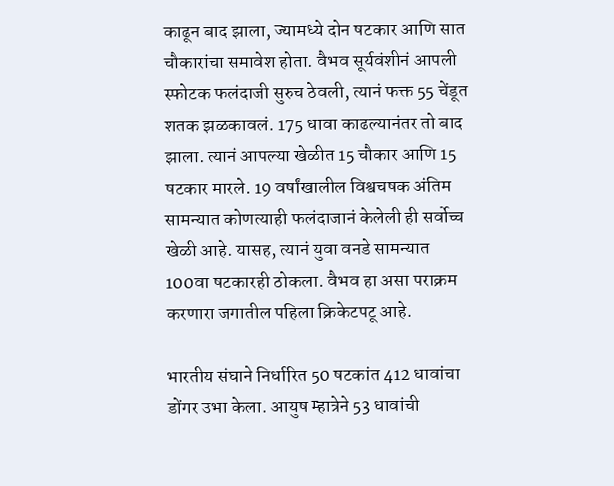काढून बाद झाला, ज्यामध्ये दोन षटकार आणि सात चौकारांचा समावेश होता. वैभव सूर्यवंशीनं आपली स्फोटक फलंदाजी सुरुच ठेवली, त्यानं फक्त 55 चेंडूत शतक झळकावलं. 175 धावा काढल्यानंतर तो बाद झाला. त्यानं आपल्या खेळीत 15 चौकार आणि 15 षटकार मारले. 19 वर्षांखालील विश्वचषक अंतिम सामन्यात कोणत्याही फलंदाजानं केलेली ही सर्वोच्च खेळी आहे. यासह, त्यानं युवा वनडे सामन्यात 100वा षटकारही ठोकला. वैभव हा असा पराक्रम करणारा जगातील पहिला क्रिकेटपटू आहे.

भारतीय संघाने निर्धारित 50 षटकांत 412 धावांचा डोंगर उभा केला. आयुष म्हात्रेने 53 धावांची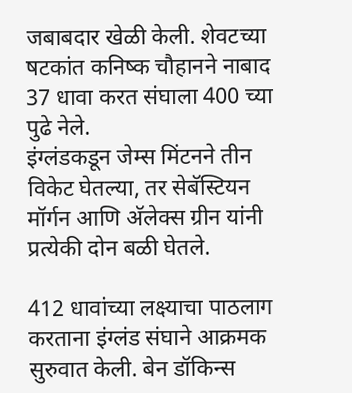जबाबदार खेळी केली. शेवटच्या षटकांत कनिष्क चौहानने नाबाद 37 धावा करत संघाला 400 च्या पुढे नेले.
इंग्लंडकडून जेम्स मिंटनने तीन विकेट घेतल्या, तर सेबॅस्टियन मॉर्गन आणि अ‍ॅलेक्स ग्रीन यांनी प्रत्येकी दोन बळी घेतले.

412 धावांच्या लक्ष्याचा पाठलाग करताना इंग्लंड संघाने आक्रमक सुरुवात केली. बेन डॉकिन्स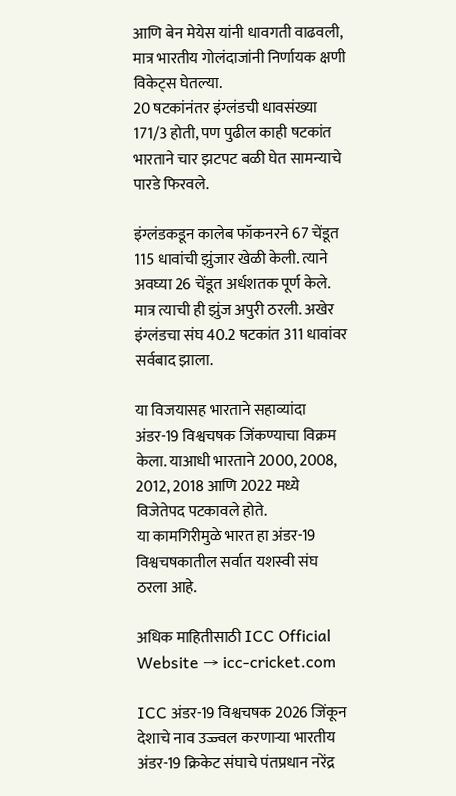आणि बेन मेयेस यांनी धावगती वाढवली, मात्र भारतीय गोलंदाजांनी निर्णायक क्षणी विकेट्स घेतल्या.
20 षटकांनंतर इंग्लंडची धावसंख्या 171/3 होती, पण पुढील काही षटकांत भारताने चार झटपट बळी घेत सामन्याचे पारडे फिरवले.

इंग्लंडकडून कालेब फॉकनरने 67 चेंडूत 115 धावांची झुंजार खेळी केली. त्याने अवघ्या 26 चेंडूत अर्धशतक पूर्ण केले. मात्र त्याची ही झुंज अपुरी ठरली. अखेर इंग्लंडचा संघ 40.2 षटकांत 311 धावांवर सर्वबाद झाला.

या विजयासह भारताने सहाव्यांदा अंडर-19 विश्वचषक जिंकण्याचा विक्रम केला. याआधी भारताने 2000, 2008, 2012, 2018 आणि 2022 मध्ये विजेतेपद पटकावले होते.
या कामगिरीमुळे भारत हा अंडर-19 विश्वचषकातील सर्वात यशस्वी संघ ठरला आहे.

अधिक माहितीसाठी ICC Official Website → icc-cricket.com

ICC अंडर-19 विश्वचषक 2026 जिंकून देशाचे नाव उज्ज्वल करणाऱ्या भारतीय अंडर-19 क्रिकेट संघाचे पंतप्रधान नरेंद्र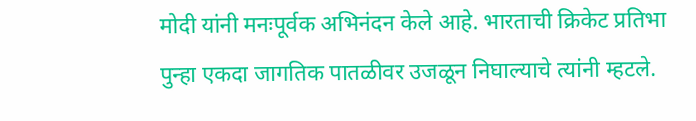मोदी यांनी मनःपूर्वक अभिनंदन केले आहे. भारताची क्रिकेट प्रतिभा पुन्हा एकदा जागतिक पातळीवर उजळून निघाल्याचे त्यांनी म्हटले.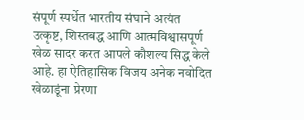संपूर्ण स्पर्धेत भारतीय संघाने अत्यंत उत्कृष्ट, शिस्तबद्ध आणि आत्मविश्वासपूर्ण खेळ सादर करत आपले कौशल्य सिद्ध केले आहे. हा ऐतिहासिक विजय अनेक नवोदित खेळाडूंना प्रेरणा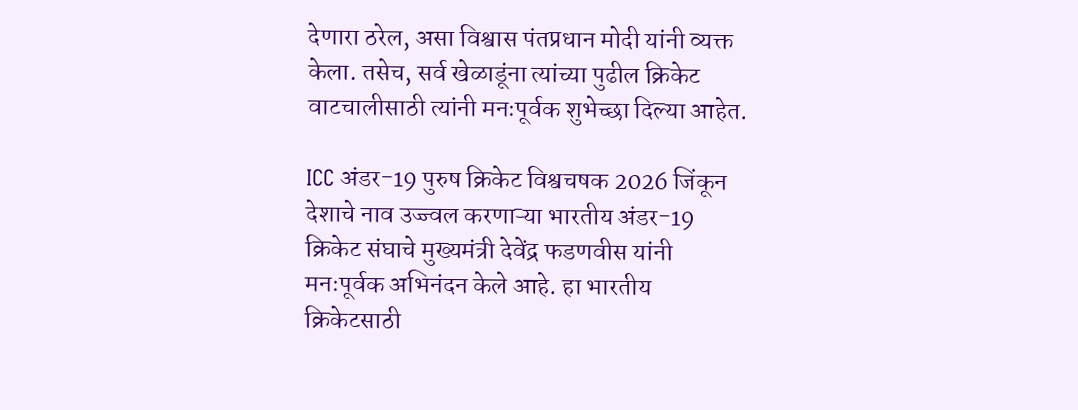देणारा ठरेल, असा विश्वास पंतप्रधान मोदी यांनी व्यक्त केला. तसेच, सर्व खेळाडूंना त्यांच्या पुढील क्रिकेट वाटचालीसाठी त्यांनी मनःपूर्वक शुभेच्छा दिल्या आहेत.

ICC अंडर-19 पुरुष क्रिकेट विश्वचषक 2026 जिंकून देशाचे नाव उज्ज्वल करणाऱ्या भारतीय अंडर-19 क्रिकेट संघाचे मुख्यमंत्री देवेंद्र फडणवीस यांनी मनःपूर्वक अभिनंदन केले आहे. हा भारतीय क्रिकेटसाठी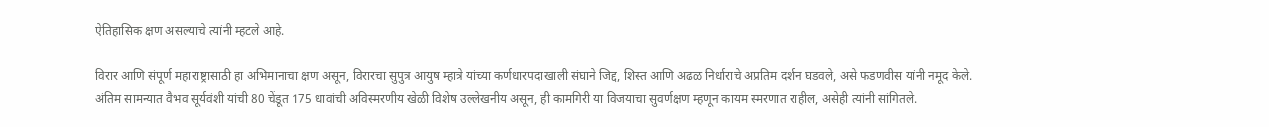ऐतिहासिक क्षण असल्याचे त्यांनी म्हटले आहे.

विरार आणि संपूर्ण महाराष्ट्रासाठी हा अभिमानाचा क्षण असून, विरारचा सुपुत्र आयुष म्हात्रे यांच्या कर्णधारपदाखाली संघाने जिद्द, शिस्त आणि अढळ निर्धाराचे अप्रतिम दर्शन घडवले, असे फडणवीस यांनी नमूद केले. अंतिम सामन्यात वैभव सूर्यवंशी यांची 80 चेंडूत 175 धावांची अविस्मरणीय खेळी विशेष उल्लेखनीय असून, ही कामगिरी या विजयाचा सुवर्णक्षण म्हणून कायम स्मरणात राहील, असेही त्यांनी सांगितले.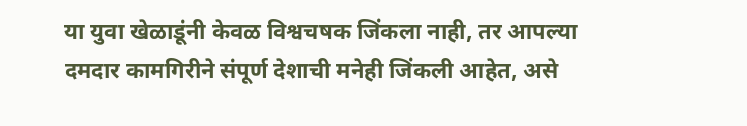या युवा खेळाडूंनी केवळ विश्वचषक जिंकला नाही, तर आपल्या दमदार कामगिरीने संपूर्ण देशाची मनेही जिंकली आहेत, असे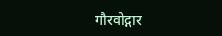गौरवोद्गार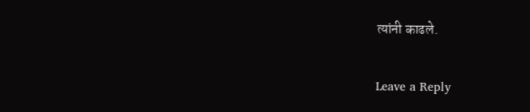त्यांनी काढले.

Leave a Reply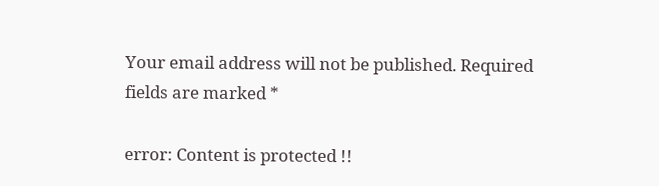Your email address will not be published. Required fields are marked *

error: Content is protected !!